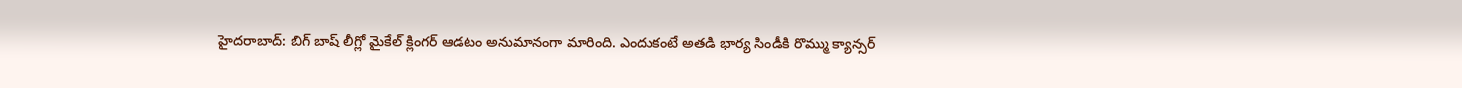హైదరాబాద్: బిగ్ బాష్ లీగ్లో మైకేల్ క్లింగర్ ఆడటం అనుమానంగా మారింది. ఎందుకంటే అతడి భార్య సిండీకి రొమ్ము క్యాన్సర్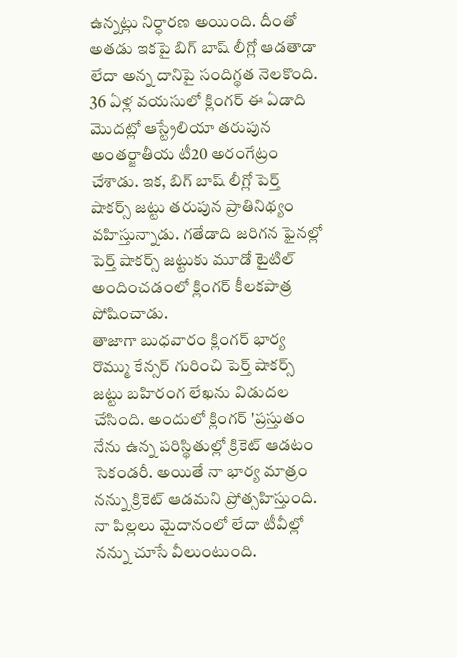ఉన్నట్లు నిర్ధారణ అయింది. దీంతో అతడు ఇకపై బిగ్ బాష్ లీగ్లో ఆడతాడా లేదా అన్న దానిపై సందిగ్థత నెలకొంది.
36 ఏళ్ల వయసులో క్లింగర్ ఈ ఏడాది మొదట్లో ఆస్ట్రేలియా తరుపున అంతర్జాతీయ టీ20 అరంగేట్రం చేశాడు. ఇక, బిగ్ బాష్ లీగ్లో పెర్త్ షాకర్స్ జట్టు తరుపున ప్రాతినిథ్యం వహిస్తున్నాడు. గతేడాది జరిగన ఫైనల్లో పెర్త్ షాకర్స్ జట్టుకు మూడో టైటిల్ అందించడంలో క్లింగర్ కీలకపాత్ర పోషించాడు.
తాజాగా బుధవారం క్లింగర్ భార్య రొమ్ము కేన్సర్ గురించి పెర్త్ షాకర్స్ జట్టు బహిరంగ లేఖను విడుదల చేసింది. అందులో క్లింగర్ 'ప్రస్తుతం నేను ఉన్న పరిస్థితుల్లో క్రికెట్ ఆడటం సెకండరీ. అయితే నా భార్య మాత్రం నన్ను క్రికెట్ ఆడమని ప్రోత్సహిస్తుంది. నా పిల్లలు మైదానంలో లేదా టీవీల్లో నన్ను చూసే వీలుంటుంది.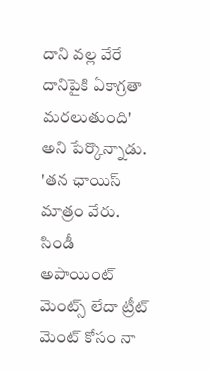దాని వల్ల వేరే దానిపైకి ఏకాగ్రతా మరలుతుంది' అని పేర్కొన్నాడు.
'తన ఛాయిస్ మాత్రం వేరు. సిండీ అపాయింట్ మెంట్స్ లేదా ట్రీట్ మెంట్ కోసం నా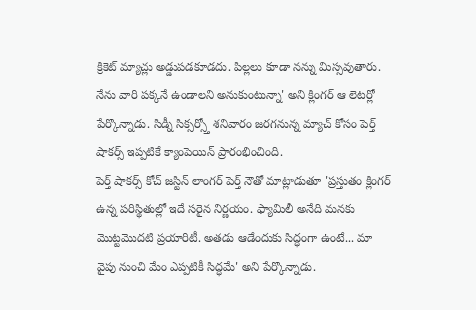క్రికెట్ మ్యాచ్లు అడ్డుపడకూడదు. పిల్లలు కూడా నన్ను మిస్సవుతారు. నేను వారి పక్కనే ఉండాలని అనుకుంటున్నా' అని క్లింగర్ ఆ లెటర్లో పేర్కొన్నాడు. సిడ్నీ సిక్సర్స్తో శనివారం జరగనున్న మ్యాచ్ కోసం పెర్త్ షాకర్స్ ఇప్పటికే క్యాంపెయిన్ ప్రారంభించింది.
పెర్త్ షాకర్స్ కోచ్ జస్టిన్ లాంగర్ పెర్త్ నౌతో మాట్లాడుతూ 'ప్రస్తుతం క్లింగర్ ఉన్న పరిస్థితుల్లో ఇదే సరైన నిర్ణయం. ఫ్యామిలీ అనేది మనకు మొట్టమొదటి ప్రయారిటీ. అతడు ఆడేందుకు సిద్ధంగా ఉంటే... మా వైపు నుంచి మేం ఎప్పటికీ సిద్ధమే' అని పేర్కొన్నాడు.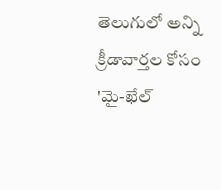తెలుగులో అన్ని క్రీడావార్తల కోసం 'మై-ఖేల్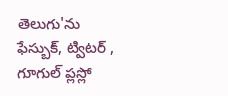తెలుగు'ను ఫేస్బుక్, ట్విటర్ , గూగుల్ ప్లస్లో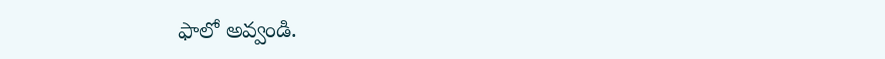ఫాలో అవ్వండి.